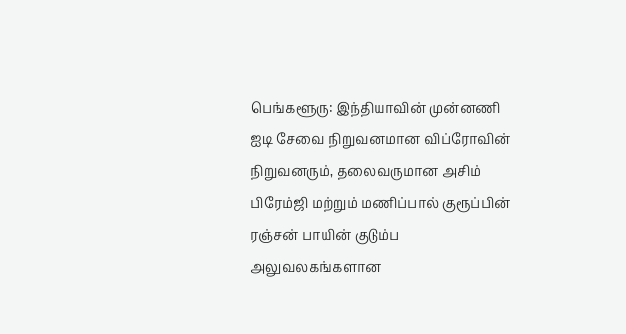பெங்களூரு: இந்தியாவின் முன்னணி ஐடி சேவை நிறுவனமான விப்ரோவின் நிறுவனரும், தலைவருமான அசிம் பிரேம்ஜி மற்றும் மணிப்பால் குரூப்பின் ரஞ்சன் பாயின் குடும்ப அலுவலகங்களான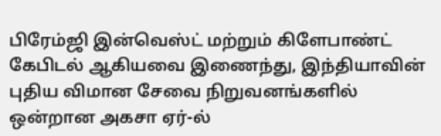பிரேம்ஜி இன்வெஸ்ட் மற்றும் கிளேபாண்ட் கேபிடல் ஆகியவை இணைந்து, இந்தியாவின் புதிய விமான சேவை நிறுவனங்களில் ஒன்றான அகசா ஏர்-ல்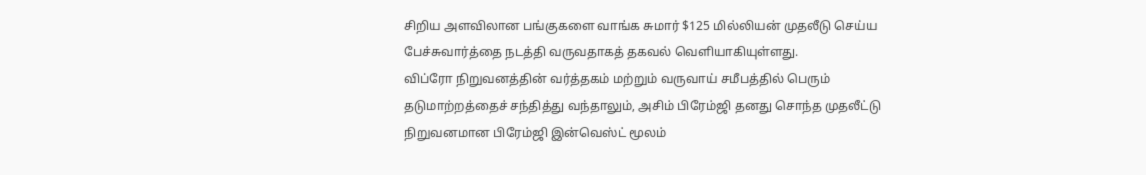சிறிய அளவிலான பங்குகளை வாங்க சுமார் $125 மில்லியன் முதலீடு செய்ய பேச்சுவார்த்தை நடத்தி வருவதாகத் தகவல் வெளியாகியுள்ளது.
விப்ரோ நிறுவனத்தின் வர்த்தகம் மற்றும் வருவாய் சமீபத்தில் பெரும் தடுமாற்றத்தைச் சந்தித்து வந்தாலும், அசிம் பிரேம்ஜி தனது சொந்த முதலீட்டு நிறுவனமான பிரேம்ஜி இன்வெஸ்ட் மூலம்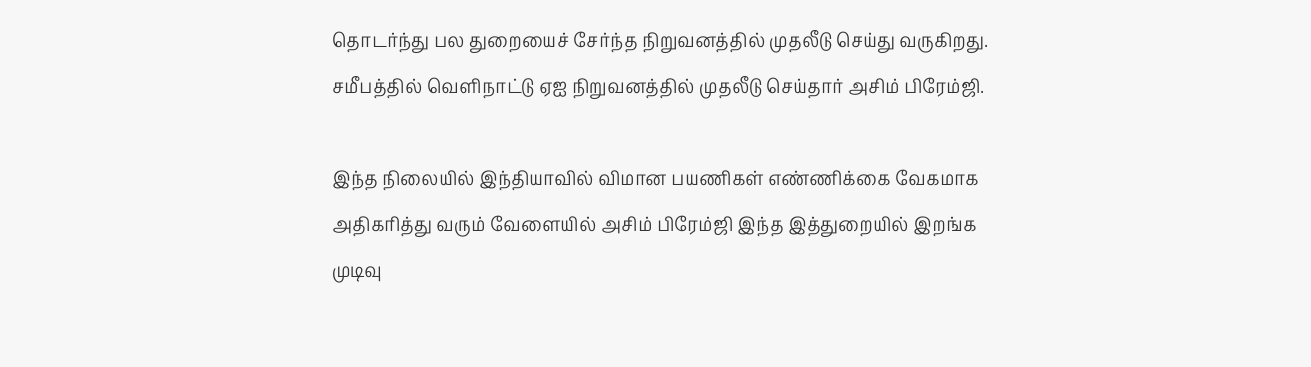தொடர்ந்து பல துறையைச் சேர்ந்த நிறுவனத்தில் முதலீடு செய்து வருகிறது. சமீபத்தில் வெளிநாட்டு ஏஐ நிறுவனத்தில் முதலீடு செய்தார் அசிம் பிரேம்ஜி.

இந்த நிலையில் இந்தியாவில் விமான பயணிகள் எண்ணிக்கை வேகமாக அதிகரித்து வரும் வேளையில் அசிம் பிரேம்ஜி இந்த இத்துறையில் இறங்க முடிவு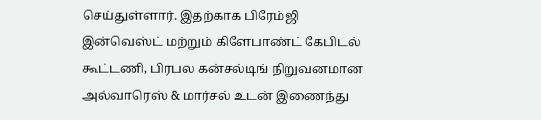செய்துள்ளார். இதற்காக பிரேம்ஜி இன்வெஸ்ட் மற்றும் கிளேபாண்ட் கேபிடல் கூட்டணி, பிரபல கன்சல்டிங் நிறுவனமான அல்வாரெஸ் & மார்சல் உடன் இணைந்து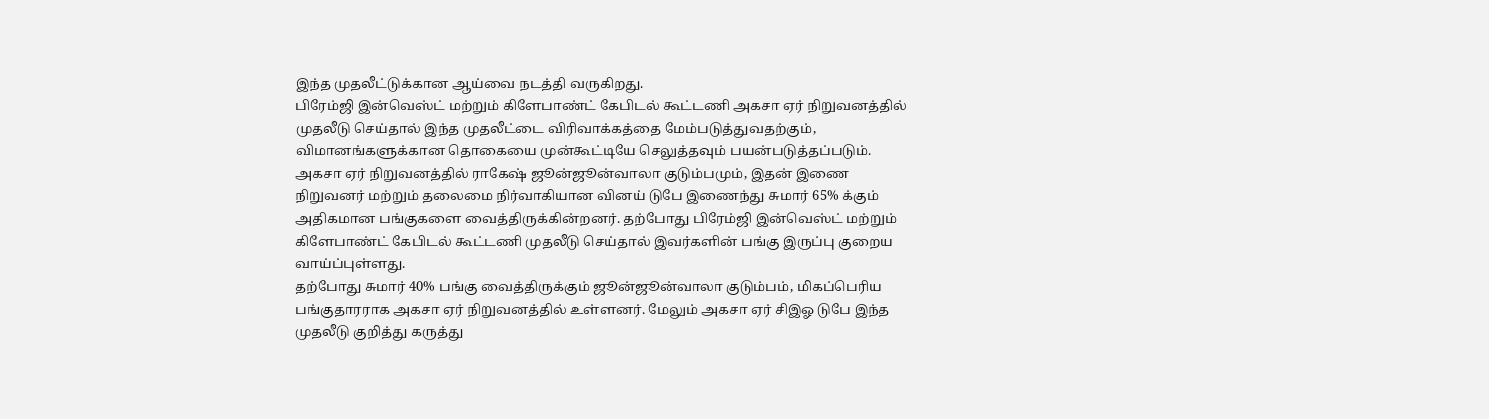இந்த முதலீட்டுக்கான ஆய்வை நடத்தி வருகிறது.
பிரேம்ஜி இன்வெஸ்ட் மற்றும் கிளேபாண்ட் கேபிடல் கூட்டணி அகசா ஏர் நிறுவனத்தில் முதலீடு செய்தால் இந்த முதலீட்டை விரிவாக்கத்தை மேம்படுத்துவதற்கும், விமானங்களுக்கான தொகையை முன்கூட்டியே செலுத்தவும் பயன்படுத்தப்படும்.
அகசா ஏர் நிறுவனத்தில் ராகேஷ் ஜூன்ஜூன்வாலா குடும்பமும், இதன் இணை நிறுவனர் மற்றும் தலைமை நிர்வாகியான வினய் டுபே இணைந்து சுமார் 65% க்கும் அதிகமான பங்குகளை வைத்திருக்கின்றனர். தற்போது பிரேம்ஜி இன்வெஸ்ட் மற்றும் கிளேபாண்ட் கேபிடல் கூட்டணி முதலீடு செய்தால் இவர்களின் பங்கு இருப்பு குறைய வாய்ப்புள்ளது.
தற்போது சுமார் 40% பங்கு வைத்திருக்கும் ஜூன்ஜூன்வாலா குடும்பம், மிகப்பெரிய பங்குதாரராக அகசா ஏர் நிறுவனத்தில் உள்ளனர். மேலும் அகசா ஏர் சிஇஓ டுபே இந்த முதலீடு குறித்து கருத்து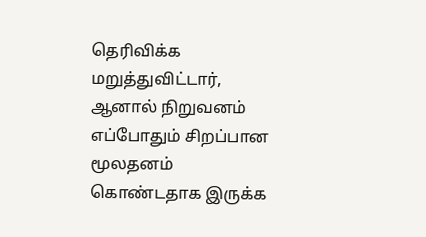தெரிவிக்க மறுத்துவிட்டார், ஆனால் நிறுவனம் எப்போதும் சிறப்பான மூலதனம் கொண்டதாக இருக்க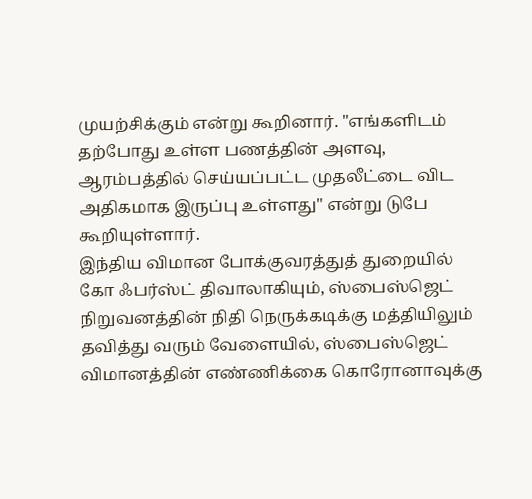முயற்சிக்கும் என்று கூறினார். "எங்களிடம் தற்போது உள்ள பணத்தின் அளவு, ஆரம்பத்தில் செய்யப்பட்ட முதலீட்டை விட அதிகமாக இருப்பு உள்ளது" என்று டுபே கூறியுள்ளார்.
இந்திய விமான போக்குவரத்துத் துறையில் கோ ஃபர்ஸ்ட் திவாலாகியும், ஸ்பைஸ்ஜெட் நிறுவனத்தின் நிதி நெருக்கடிக்கு மத்தியிலும் தவித்து வரும் வேளையில், ஸ்பைஸ்ஜெட் விமானத்தின் எண்ணிக்கை கொரோனாவுக்கு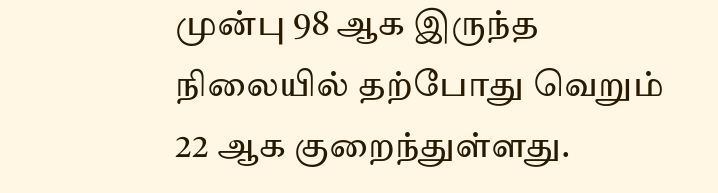முன்பு 98 ஆக இருந்த நிலையில் தற்போது வெறும் 22 ஆக குறைந்துள்ளது.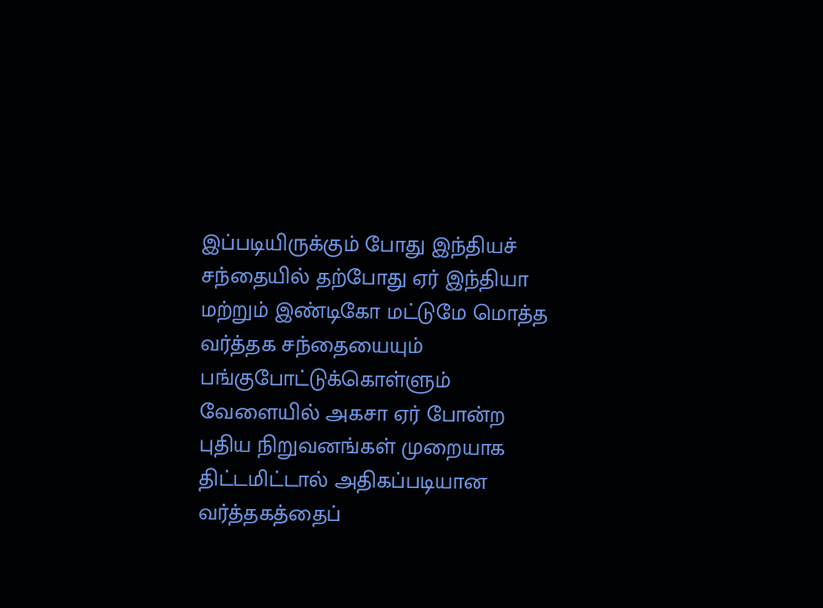இப்படியிருக்கும் போது இந்தியச் சந்தையில் தற்போது ஏர் இந்தியா மற்றும் இண்டிகோ மட்டுமே மொத்த வர்த்தக சந்தையையும் பங்குபோட்டுக்கொள்ளும் வேளையில் அகசா ஏர் போன்ற புதிய நிறுவனங்கள் முறையாக திட்டமிட்டால் அதிகப்படியான வர்த்தகத்தைப்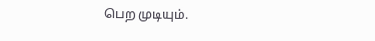பெற முடியும்.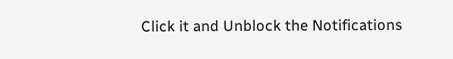Click it and Unblock the Notifications